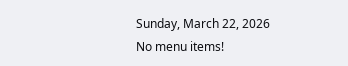Sunday, March 22, 2026
No menu items!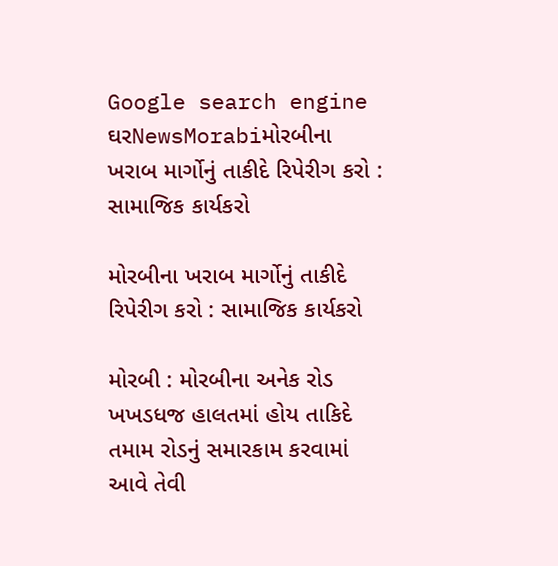Google search engine
ઘરNewsMorabiમોરબીના ખરાબ માર્ગોનું તાકીદે રિપેરીગ કરો : સામાજિક કાર્યકરો

મોરબીના ખરાબ માર્ગોનું તાકીદે રિપેરીગ કરો : સામાજિક કાર્યકરો

મોરબી : મોરબીના અનેક રોડ ખખડધજ હાલતમાં હોય તાકિદે તમામ રોડનું સમારકામ કરવામાં આવે તેવી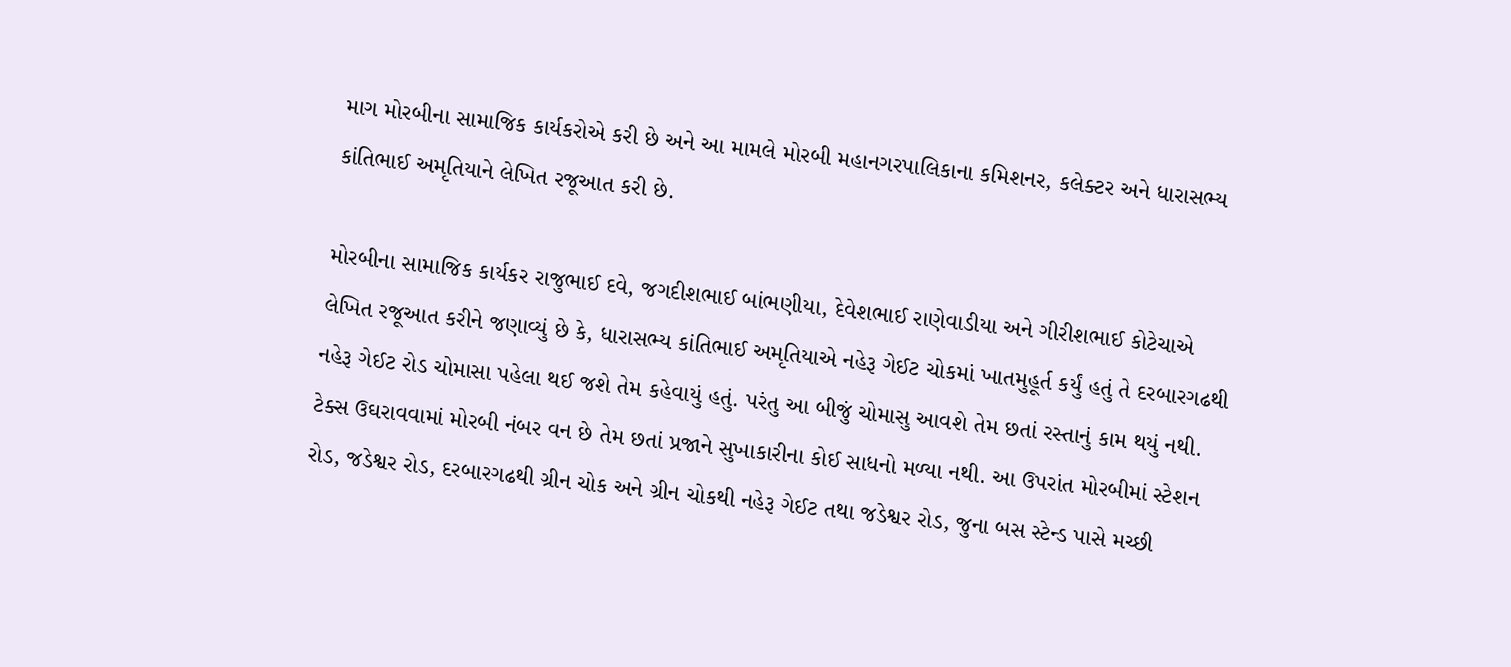માગ મોરબીના સામાજિક કાર્યકરોએ કરી છે અને આ મામલે મોરબી મહાનગરપાલિકાના કમિશનર, કલેક્ટર અને ધારાસભ્ય કાંતિભાઈ અમૃતિયાને લેખિત રજૂઆત કરી છે.

મોરબીના સામાજિક કાર્યકર રાજુભાઈ દવે, જગદીશભાઈ બાંભણીયા, દેવેશભાઈ રાણેવાડીયા અને ગીરીશભાઈ કોટેચાએ લેખિત રજૂઆત કરીને જણાવ્યું છે કે, ધારાસભ્ય કાંતિભાઈ અમૃતિયાએ નહેરૂ ગેઈટ ચોકમાં ખાતમુહૂર્ત કર્યું હતું તે દરબારગઢથી નહેરૂ ગેઈટ રોડ ચોમાસા પહેલા થઈ જશે તેમ કહેવાયું હતું. પરંતુ આ બીજું ચોમાસુ આવશે તેમ છતાં રસ્તાનું કામ થયું નથી. ટેક્સ ઉઘરાવવામાં મોરબી નંબર વન છે તેમ છતાં પ્રજાને સુખાકારીના કોઈ સાધનો મળ્યા નથી. આ ઉપરાંત મોરબીમાં સ્ટેશન રોડ, જડેશ્વર રોડ, દરબારગઢથી ગ્રીન ચોક અને ગ્રીન ચોકથી નહેરૂ ગેઈટ તથા જડેશ્વર રોડ, જુના બસ સ્ટેન્ડ પાસે મચ્છી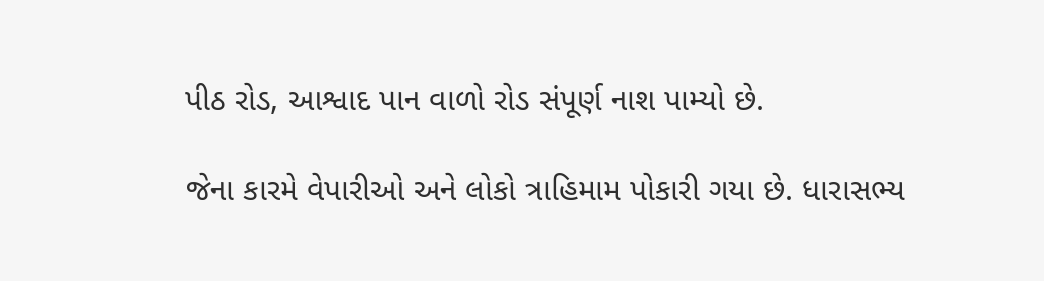પીઠ રોડ, આશ્વાદ પાન વાળો રોડ સંપૂર્ણ નાશ પામ્યો છે.

જેના કારમે વેપારીઓ અને લોકો ત્રાહિમામ પોકારી ગયા છે. ધારાસભ્ય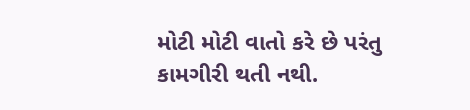મોટી મોટી વાતો કરે છે પરંતુ કામગીરી થતી નથી.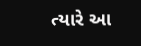ત્યારે આ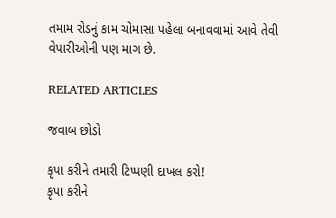તમામ રોડનું કામ ચોમાસા પહેલા બનાવવામાં આવે તેવી વેપારીઓની પણ માગ છે.

RELATED ARTICLES

જવાબ છોડો

કૃપા કરીને તમારી ટિપ્પણી દાખલ કરો!
કૃપા કરીને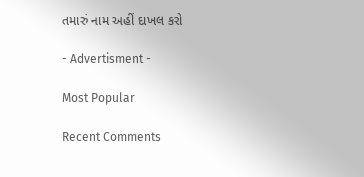તમારું નામ અહીં દાખલ કરો

- Advertisment -

Most Popular

Recent Comments